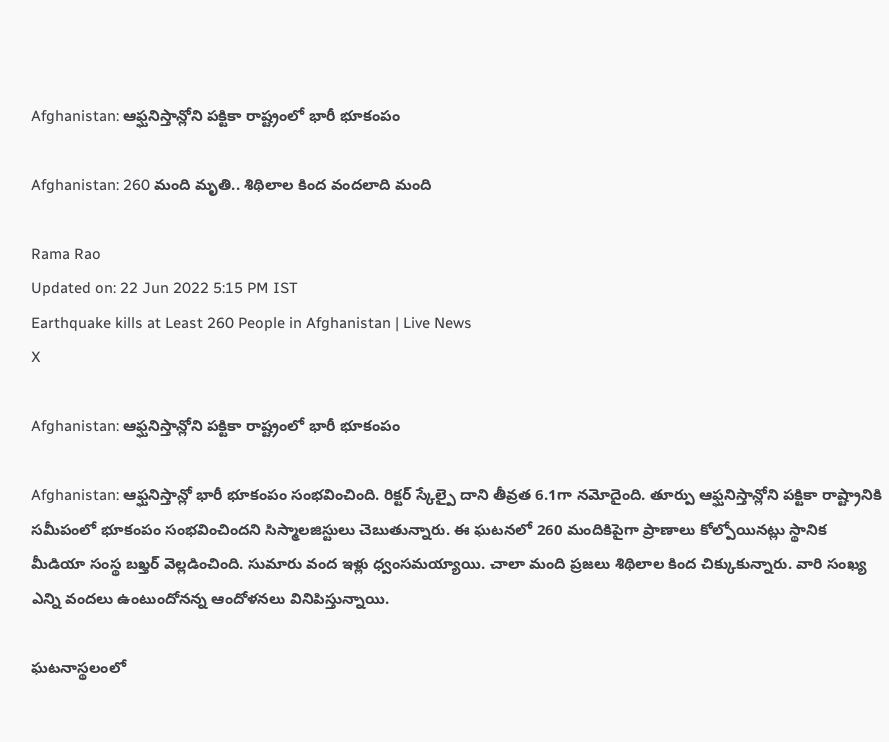Afghanistan: ఆఫ్ఘనిస్తాన్లోని పక్టికా రాష్ట్రంలో భారీ భూకంపం

Afghanistan: 260 మంది మృతి.. శిథిలాల కింద వందలాది మంది

Rama Rao
Updated on: 22 Jun 2022 5:15 PM IST
Earthquake kills at Least 260 People in Afghanistan | Live News
X

Afghanistan: ఆఫ్ఘనిస్తాన్లోని పక్టికా రాష్ట్రంలో భారీ భూకంపం

Afghanistan: ఆ‌ఫ్ఘనిస్తాన్లో భారీ భూకంపం సంభవించింది. రిక్టర్ స్కేల్పై దాని తీవ్రత 6.1గా నమోదైంది. తూర్పు ఆ‌ఫ్ఘనిస్తాన్లోని పక్టికా రాష్ట్రానికి సమీపంలో భూకంపం సంభవించిందని సిస్మాలజిస్టులు చెబుతున్నారు. ఈ ఘటనలో 260 మందికిపైగా ప్రాణాలు కోల్పోయినట్లు స్థానిక మీడియా సంస్థ బఖ్తర్ వెల్లడించింది. సుమారు వంద ఇళ్లు ధ్వంసమయ్యాయి. చాలా మంది ప్రజలు శిథిలాల కింద చిక్కుకున్నారు. వారి సంఖ్య ఎన్ని వందలు ఉంటుందోనన్న ఆందోళనలు వినిపిస్తున్నాయి.

ఘటనాస్థలంలో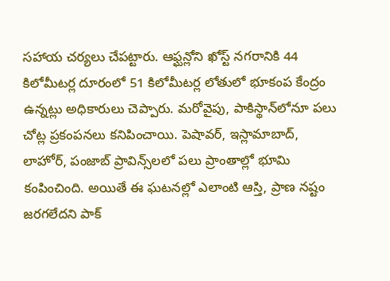సహాయ చర్యలు చేపట్టారు. ఆ‌ఫ్ఘన్లోని ఖోస్ట్‌ నగరానికి 44 కిలోమీటర్ల దూరంలో 51 కిలోమీటర్ల లోతులో భూకంప కేంద్రం ఉన్నట్లు అధికారులు చెప్పారు. మరోవైపు, పాకిస్థాన్‌లోనూ పలు చోట్ల ప్రకంపనలు కనిపించాయి. పెషావర్‌, ఇస్లామాబాద్‌, లాహోర్‌, పంజాబ్ ప్రావిన్స్‌లలో పలు ప్రాంతాల్లో భూమి కంపించింది. అయితే ఈ ఘటనల్లో ఎలాంటి ఆస్తి, ప్రాణ నష్టం జరగలేదని పాక్‌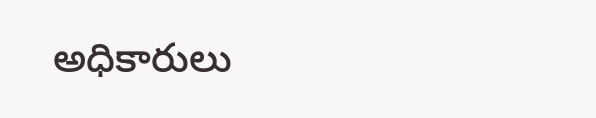అధికారులు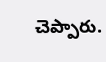చెప్పారు.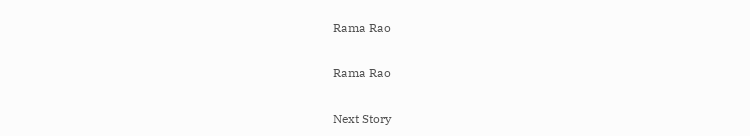Rama Rao

Rama Rao

Next Story